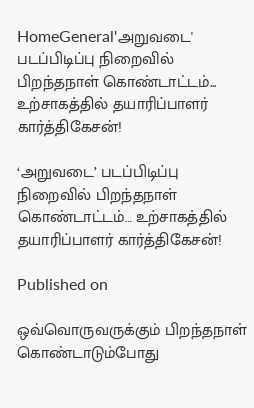HomeGeneral'அறுவடை' படப்பிடிப்பு நிறைவில் பிறந்தநாள் கொண்டாட்டம்... உற்சாகத்தில் தயாரிப்பாளர் கார்த்திகேசன்!

‘அறுவடை’ படப்பிடிப்பு நிறைவில் பிறந்தநாள் கொண்டாட்டம்… உற்சாகத்தில் தயாரிப்பாளர் கார்த்திகேசன்!

Published on

ஒவ்வொருவருக்கும் பிறந்தநாள் கொண்டாடும்போது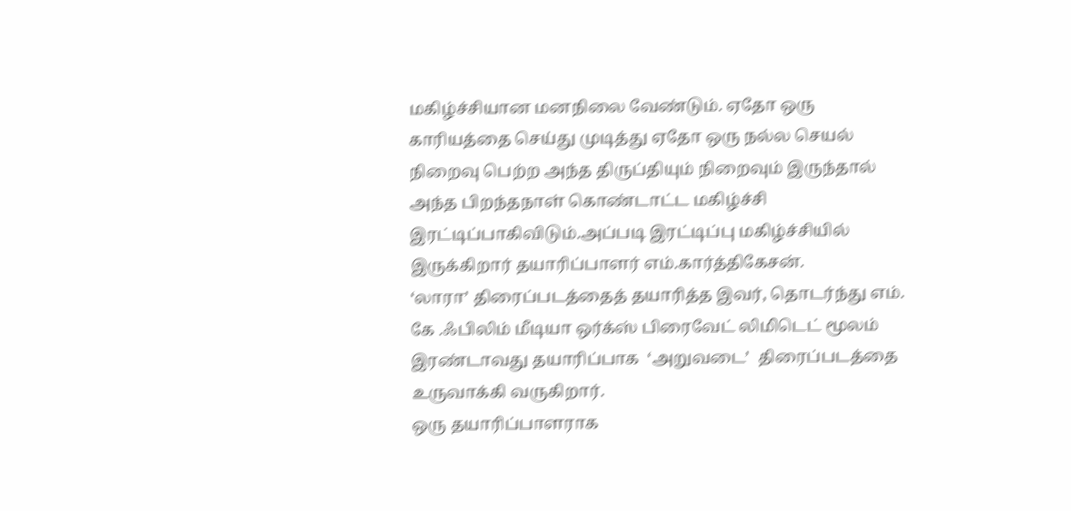மகிழ்ச்சியான மனநிலை வேண்டும். ஏதோ ஒரு காரியத்தை செய்து முடித்து ஏதோ ஒரு நல்ல செயல் நிறைவு பெற்ற அந்த திருப்தியும் நிறைவும் இருந்தால் அந்த பிறந்தநாள் கொண்டாட்ட மகிழ்ச்சி இரட்டிப்பாகிவிடும்.அப்படி இரட்டிப்பு மகிழ்ச்சியில் இருக்கிறார் தயாரிப்பாளர் எம்.கார்த்திகேசன்.
‘லாரா’ திரைப்படத்தைத் தயாரித்த இவர், தொடர்ந்து எம். கே .ஃபிலிம் மீடியா ஒர்க்ஸ் பிரைவேட் லிமிடெட் மூலம் இரண்டாவது தயாரிப்பாக  ‘அறுவடை’  திரைப்படத்தை உருவாக்கி வருகிறார்.
ஒரு தயாரிப்பாளராக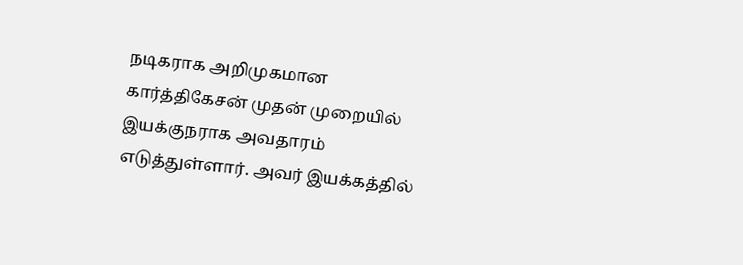நடிகராக அறிமுகமான கார்த்திகேசன் முதன் முறையில் இயக்குநராக அவதாரம் எடுத்துள்ளார். அவர் இயக்கத்தில்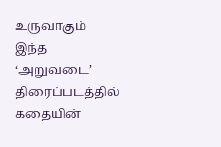உருவாகும் இந்த ‘அறுவடை’ திரைப்படத்தில் கதையின்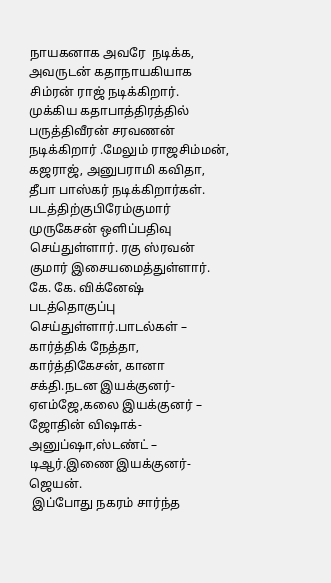நாயகனாக அவரே  நடிக்க, அவருடன் கதாநாயகியாக சிம்ரன் ராஜ் நடிக்கிறார். முக்கிய கதாபாத்திரத்தில் பருத்திவீரன் சரவணன் நடிக்கிறார் .மேலும் ராஜசிம்மன், கஜராஜ், அனுபராமி கவிதா, தீபா பாஸ்கர் நடிக்கிறார்கள்.
படத்திற்குபிரேம்குமார் முருகேசன் ஒளிப்பதிவு செய்துள்ளார். ரகு ஸ்ரவன் குமார் இசையமைத்துள்ளார். கே. கே. விக்னேஷ் படத்தொகுப்பு செய்துள்ளார்.பாடல்கள் – கார்த்திக் நேத்தா, கார்த்திகேசன், கானா சக்தி.நடன இயக்குனர்-ஏஎம்ஜே,கலை இயக்குனர் – ஜோதின் விஷாக்-அனுப்ஷா,ஸ்டண்ட் – டிஆர்.இணை இயக்குனர்-ஜெயன்.
 இப்போது நகரம் சார்ந்த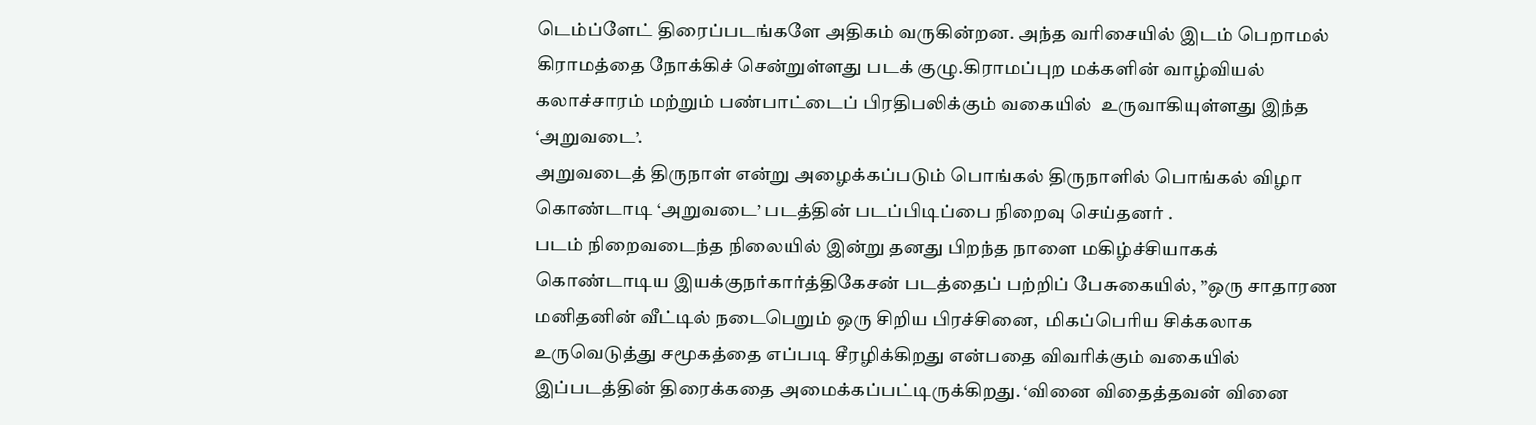டெம்ப்ளேட் திரைப்படங்களே அதிகம் வருகின்றன. அந்த வரிசையில் இடம் பெறாமல் கிராமத்தை நோக்கிச் சென்றுள்ளது படக் குழு.கிராமப்புற மக்களின் வாழ்வியல் கலாச்சாரம் மற்றும் பண்பாட்டைப் பிரதிபலிக்கும் வகையில்  உருவாகியுள்ளது இந்த ‘அறுவடை’.
அறுவடைத் திருநாள் என்று அழைக்கப்படும் பொங்கல் திருநாளில் பொங்கல் விழா கொண்டாடி ‘அறுவடை’ படத்தின் படப்பிடிப்பை நிறைவு செய்தனர் .
படம் நிறைவடைந்த நிலையில் இன்று தனது பிறந்த நாளை மகிழ்ச்சியாகக் கொண்டாடிய இயக்குநர்கார்த்திகேசன் படத்தைப் பற்றிப் பேசுகையில், ”ஒரு சாதாரண மனிதனின் வீட்டில் நடைபெறும் ஒரு சிறிய பிரச்சினை,  மிகப்பெரிய சிக்கலாக உருவெடுத்து சமூகத்தை எப்படி சீரழிக்கிறது என்பதை விவரிக்கும் வகையில் இப்படத்தின் திரைக்கதை அமைக்கப்பட்டிருக்கிறது. ‘வினை விதைத்தவன் வினை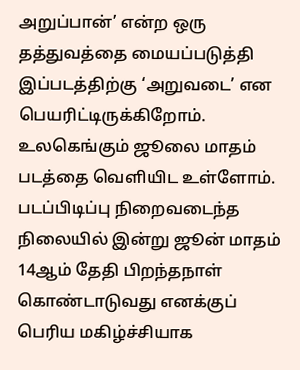அறுப்பான்’ என்ற ஒரு தத்துவத்தை மையப்படுத்தி இப்படத்திற்கு ‘அறுவடை’ என பெயரிட்டிருக்கிறோம்.  உலகெங்கும் ஜூலை மாதம் படத்தை வெளியிட உள்ளோம்.
படப்பிடிப்பு நிறைவடைந்த நிலையில் இன்று ஜூன் மாதம் 14ஆம் தேதி பிறந்தநாள் கொண்டாடுவது எனக்குப் பெரிய மகிழ்ச்சியாக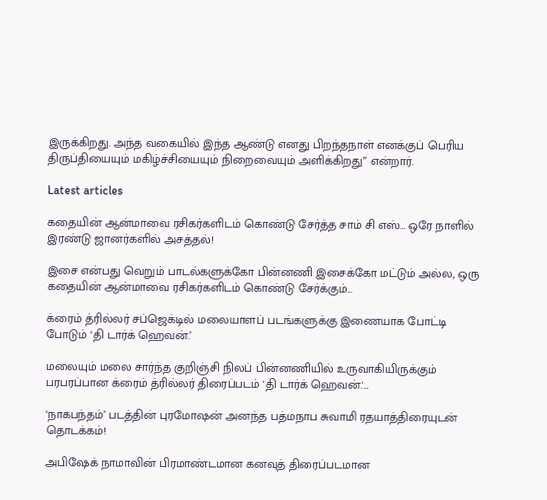இருக்கிறது. அந்த வகையில் இந்த ஆண்டு எனது பிறந்தநாள் எனக்குப் பெரிய திருப்தியையும் மகிழ்ச்சியையும் நிறைவையும் அளிக்கிறது” என்றார்.

Latest articles

கதையின் ஆன்மாவை ரசிகர்களிடம் கொண்டு சேர்த்த சாம் சி எஸ்… ஒரே நாளில் இரண்டு ஜானர்களில் அசத்தல்!

இசை என்பது வெறும் பாடல்களுக்கோ பின்னணி இசைக்கோ மட்டும் அல்ல, ஒரு கதையின் ஆன்மாவை ரசிகர்களிடம் கொண்டு சேர்க்கும்...

க்ரைம் த்ரில்லர் சப்ஜெக்டில் மலையாளப் படங்களுக்கு இணையாக போட்டி போடும் ‘தி டார்க் ஹெவன்.’

மலையும் மலை சார்ந்த குறிஞ்சி நிலப் பின்னணியில் உருவாகியிருக்கும் பரபரப்பான க்ரைம் த்ரில்லர் திரைப்படம் 'தி டார்க் ஹெவன்.'...

‘நாகபந்தம்’ படத்தின் புரமோஷன் அனந்த பத்மநாப சுவாமி ரதயாத்திரையுடன் தொடக்கம்!

அபிஷேக் நாமாவின் பிரமாண்டமான கனவுத் திரைப்படமான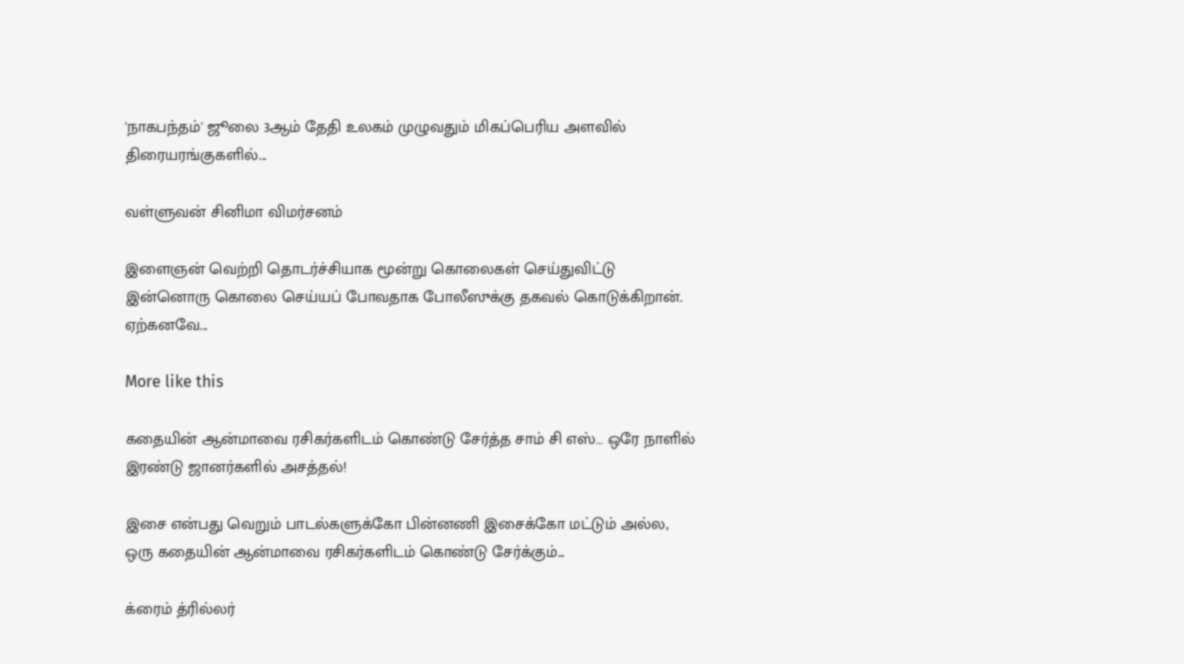'நாகபந்தம்' ஜூலை 3ஆம் தேதி உலகம் முழுவதும் மிகப்பெரிய அளவில் திரையரங்குகளில்...

வள்ளுவன் சினிமா விமர்சனம்

இளைஞன் வெற்றி தொடர்ச்சியாக மூன்று கொலைகள் செய்துவிட்டு இன்னொரு கொலை செய்யப் போவதாக போலீஸுக்கு தகவல் கொடுக்கிறான். ஏற்கனவே...

More like this

கதையின் ஆன்மாவை ரசிகர்களிடம் கொண்டு சேர்த்த சாம் சி எஸ்… ஒரே நாளில் இரண்டு ஜானர்களில் அசத்தல்!

இசை என்பது வெறும் பாடல்களுக்கோ பின்னணி இசைக்கோ மட்டும் அல்ல, ஒரு கதையின் ஆன்மாவை ரசிகர்களிடம் கொண்டு சேர்க்கும்...

க்ரைம் த்ரில்லர்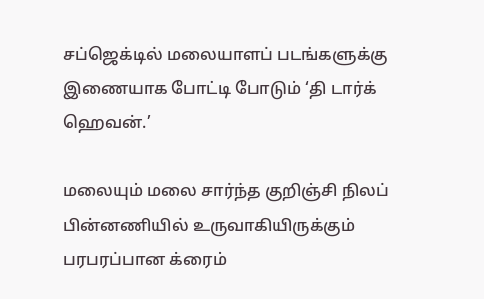சப்ஜெக்டில் மலையாளப் படங்களுக்கு இணையாக போட்டி போடும் ‘தி டார்க் ஹெவன்.’

மலையும் மலை சார்ந்த குறிஞ்சி நிலப் பின்னணியில் உருவாகியிருக்கும் பரபரப்பான க்ரைம்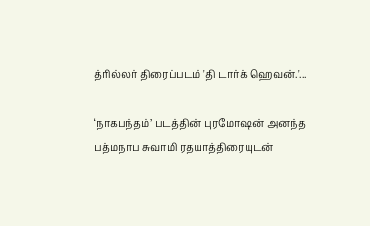த்ரில்லர் திரைப்படம் 'தி டார்க் ஹெவன்.'...

‘நாகபந்தம்’ படத்தின் புரமோஷன் அனந்த பத்மநாப சுவாமி ரதயாத்திரையுடன்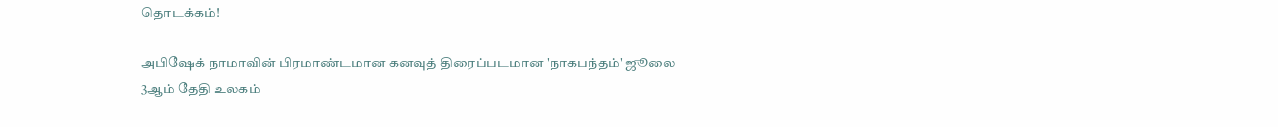தொடக்கம்!

அபிஷேக் நாமாவின் பிரமாண்டமான கனவுத் திரைப்படமான 'நாகபந்தம்' ஜூலை 3ஆம் தேதி உலகம்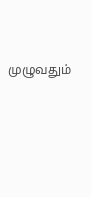முழுவதும்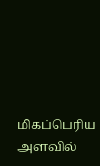மிகப்பெரிய அளவில்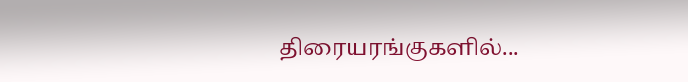திரையரங்குகளில்...